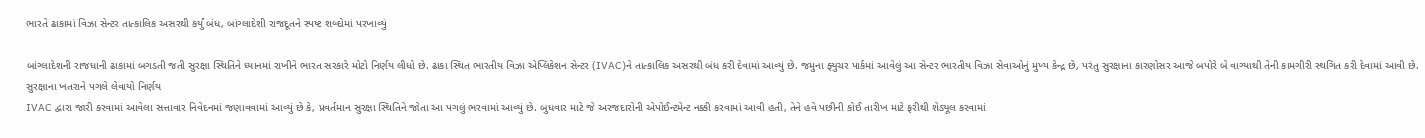ભારતે ઢાકામાં વિઝા સેન્ટર તાત્કાલિક અસરથી કર્યું બંધ, બાંગ્લાદેશી રાજદૂતને સ્પષ્ટ શબ્દોમાં પરખાવ્યું

બાંગ્લાદેશની રાજધાની ઢાકામાં બગડતી જતી સુરક્ષા સ્થિતિને ધ્યાનમાં રાખીને ભારત સરકારે મોટો નિર્ણય લીધો છે. ઢાકા સ્થિત ભારતીય વિઝા એપ્લિકેશન સેન્ટર (IVAC)ને તાત્કાલિક અસરથી બંધ કરી દેવામાં આવ્યું છે. જમુના ફ્યુચર પાર્કમાં આવેલું આ સેન્ટર ભારતીય વિઝા સેવાઓનું મુખ્ય કેન્દ્ર છે, પરંતુ સુરક્ષાના કારણોસર આજે બપોરે બે વાગ્યાથી તેની કામગીરી સ્થગિત કરી દેવામાં આવી છે.
સુરક્ષાના ખતરાને પગલે લેવાયો નિર્ણય
IVAC દ્વારા જારી કરવામાં આવેલા સત્તાવાર નિવેદનમાં જણાવવામાં આવ્યું છે કે, પ્રવર્તમાન સુરક્ષા સ્થિતિને જોતા આ પગલું ભરવામાં આવ્યું છે. બુધવાર માટે જે અરજદારોની એપોઈન્ટમેન્ટ નક્કી કરવામાં આવી હતી, તેને હવે પછીની કોઈ તારીખ માટે ફરીથી શેડ્યૂલ કરવામાં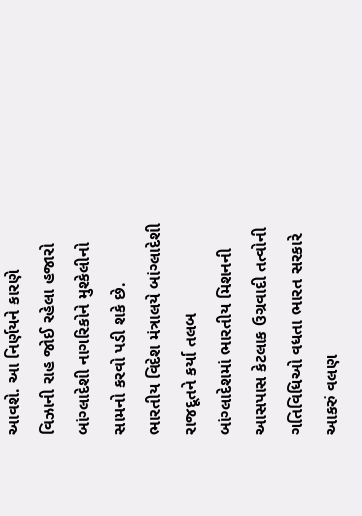આવશે. આ નિર્ણયને કારણે વિઝાની રાહ જોઈ રહેલા હજારો બાંગ્લાદેશી નાગરિકોને મુશ્કેલીનો સામનો કરવો પડી શકે છે.
ભારતીય વિદેશ મંત્રાલયે બાંગ્લાદેશી રાજદૂતને કર્યા તલબ
બાંગ્લાદેશમાં ભારતીય મિશનની આસપાસ કેટલાક ઉગ્રવાદી તત્વોની ગતિવિધિઓ વધતા ભારત સરકારે આકરું વલણ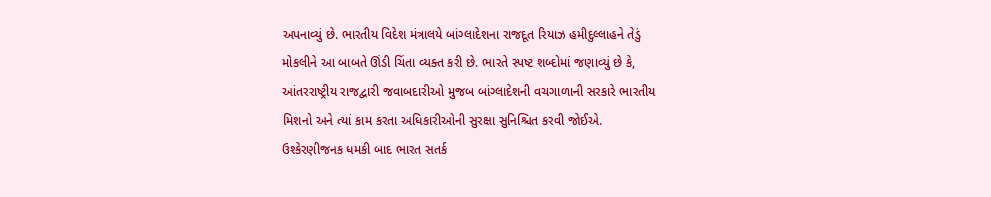અપનાવ્યું છે. ભારતીય વિદેશ મંત્રાલયે બાંગ્લાદેશના રાજદૂત રિયાઝ હમીદુલ્લાહને તેડું મોકલીને આ બાબતે ઊંડી ચિંતા વ્યક્ત કરી છે. ભારતે સ્પષ્ટ શબ્દોમાં જણાવ્યું છે કે, આંતરરાષ્ટ્રીય રાજદ્વારી જવાબદારીઓ મુજબ બાંગ્લાદેશની વચગાળાની સરકારે ભારતીય મિશનો અને ત્યાં કામ કરતા અધિકારીઓની સુરક્ષા સુનિશ્ચિત કરવી જોઈએ.
ઉશ્કેરણીજનક ધમકી બાદ ભારત સતર્ક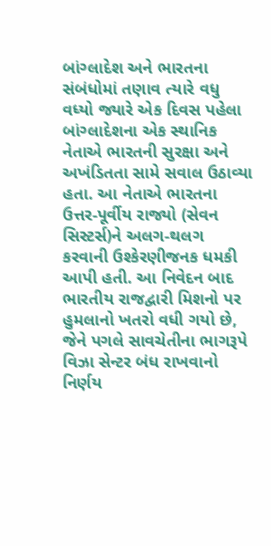બાંગ્લાદેશ અને ભારતના સંબંધોમાં તણાવ ત્યારે વધુ વધ્યો જ્યારે એક દિવસ પહેલા બાંગ્લાદેશના એક સ્થાનિક નેતાએ ભારતની સુરક્ષા અને અખંડિતતા સામે સવાલ ઉઠાવ્યા હતા. આ નેતાએ ભારતના ઉત્તર-પૂર્વીય રાજ્યો (સેવન સિસ્ટર્સ)ને અલગ-થલગ કરવાની ઉશ્કેરણીજનક ધમકી આપી હતી. આ નિવેદન બાદ ભારતીય રાજદ્વારી મિશનો પર હુમલાનો ખતરો વધી ગયો છે, જેને પગલે સાવચેતીના ભાગરૂપે વિઝા સેન્ટર બંધ રાખવાનો નિર્ણય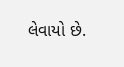લેવાયો છે.